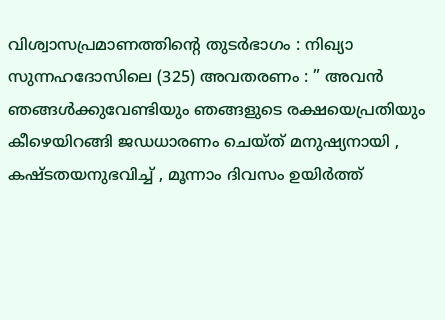വിശ്വാസപ്രമാണത്തിന്റെ തുടർഭാഗം : നിഖ്യാ സുന്നഹദോസിലെ (325) അവതരണം : ” അവൻ ഞങ്ങൾക്കുവേണ്ടിയും ഞങ്ങളുടെ രക്ഷയെപ്രതിയും കീഴെയിറങ്ങി ജഡധാരണം ചെയ്ത് മനുഷ്യനായി , കഷ്ടതയനുഭവിച്ച് , മൂന്നാം ദിവസം ഉയിർത്ത്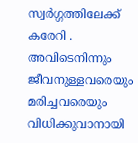സ്വർഗ്ഗത്തിലേക്ക് കരേറി . അവിടെനിന്നും ജീവനുള്ളവരെയും മരിച്ചവരെയും വിധിക്കുവാനായി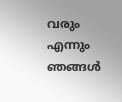വരും എന്നും ഞങ്ങൾ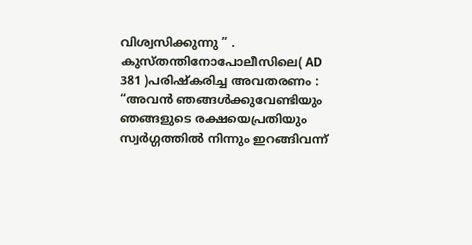വിശ്വസിക്കുന്നു ” .
കുസ്തന്തിനോപോലീസിലെ( AD 381 )പരിഷ്കരിച്ച അവതരണം : “അവൻ ഞങ്ങൾക്കുവേണ്ടിയും ഞങ്ങളുടെ രക്ഷയെപ്രതിയും സ്വർഗ്ഗത്തിൽ നിന്നും ഇറങ്ങിവന്ന്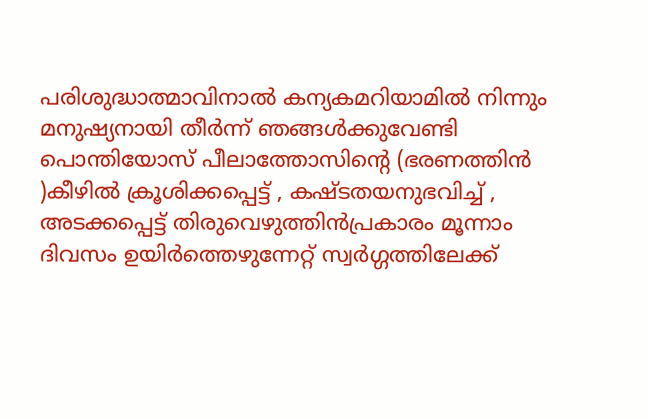പരിശുദ്ധാത്മാവിനാൽ കന്യകമറിയാമിൽ നിന്നും മനുഷ്യനായി തീർന്ന് ഞങ്ങൾക്കുവേണ്ടി പൊന്തിയോസ് പീലാത്തോസിന്റെ (ഭരണത്തിൻ )കീഴിൽ ക്രൂശിക്കപ്പെട്ട് , കഷ്ടതയനുഭവിച്ച് , അടക്കപ്പെട്ട് തിരുവെഴുത്തിൻപ്രകാരം മൂന്നാം ദിവസം ഉയിർത്തെഴുന്നേറ്റ് സ്വർഗ്ഗത്തിലേക്ക്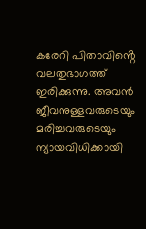കരേറി പിതാവിൻ്റെ വലതുഭാഗത്ത് ഇരിക്കുന്നു. അവൻ ജീവനുള്ളവരുടെയും മരിച്ചവരുടെയും ന്യായവിധിക്കായി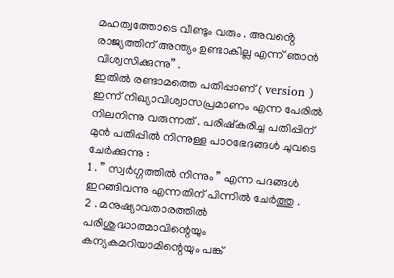മഹത്വത്തോടെ വീണ്ടും വരും . അവൻ്റെ രാജ്യത്തിന് അന്ത്യം ഉണ്ടാകില്ല എന്ന് ഞാൻ വിശ്വസിക്കുന്നു” .
ഇതിൽ രണ്ടാമത്തെ പതിപ്പാണ് ( version ) ഇന്ന് നിഖ്യാവിശ്വാസപ്രമാണം എന്ന പേരിൽ നിലനിന്നു വരുന്നത് . പരിഷ്കരിച്ച പതിപ്പിന് മുൻ പതിപ്പിൽ നിന്നുള്ള പാഠഭേദങ്ങൾ ചുവടെ ചേർക്കുന്നു :
1 . ” സ്വർഗ്ഗത്തിൽ നിന്നും ” എന്ന പദങ്ങൾ ഇറങ്ങിവന്നു എന്നതിന് പിന്നിൽ ചേർത്തു .
2 . മനുഷ്യാവതാരത്തിൽ പരിശുദ്ധാത്മാവിന്റെയും കന്യകമറിയാമിന്റെയും പങ്ക്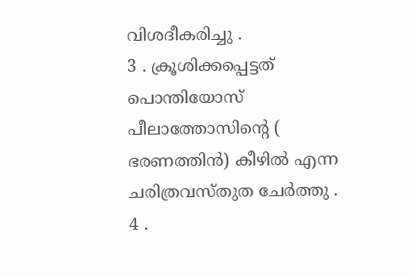വിശദീകരിച്ചു .
3 . ക്രൂശിക്കപ്പെട്ടത് പൊന്തിയോസ് പീലാത്തോസിന്റെ ( ഭരണത്തിൻ) കീഴിൽ എന്ന ചരിത്രവസ്തുത ചേർത്തു .
4 .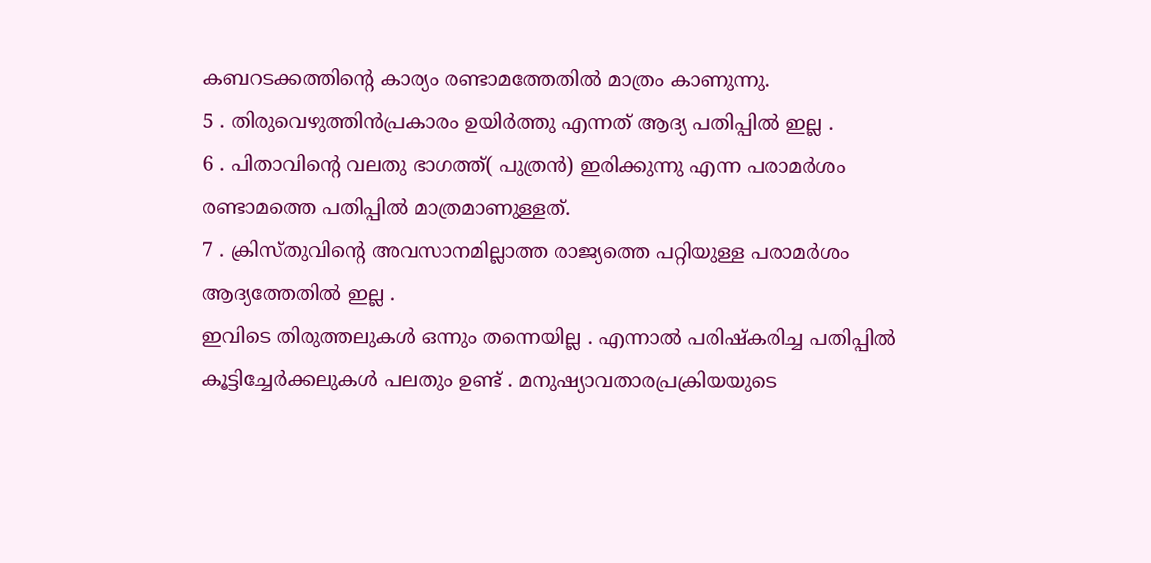കബറടക്കത്തിന്റെ കാര്യം രണ്ടാമത്തേതിൽ മാത്രം കാണുന്നു.
5 . തിരുവെഴുത്തിൻപ്രകാരം ഉയിർത്തു എന്നത് ആദ്യ പതിപ്പിൽ ഇല്ല .
6 . പിതാവിൻ്റെ വലതു ഭാഗത്ത്( പുത്രൻ) ഇരിക്കുന്നു എന്ന പരാമർശം രണ്ടാമത്തെ പതിപ്പിൽ മാത്രമാണുള്ളത്.
7 . ക്രിസ്തുവിൻ്റെ അവസാനമില്ലാത്ത രാജ്യത്തെ പറ്റിയുള്ള പരാമർശം ആദ്യത്തേതിൽ ഇല്ല .
ഇവിടെ തിരുത്തലുകൾ ഒന്നും തന്നെയില്ല . എന്നാൽ പരിഷ്കരിച്ച പതിപ്പിൽ കൂട്ടിച്ചേർക്കലുകൾ പലതും ഉണ്ട് . മനുഷ്യാവതാരപ്രക്രിയയുടെ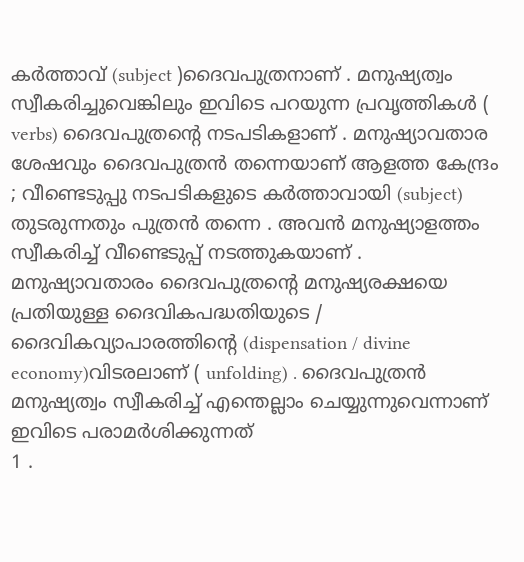കർത്താവ് (subject )ദൈവപുത്രനാണ് . മനുഷ്യത്വം സ്വീകരിച്ചുവെങ്കിലും ഇവിടെ പറയുന്ന പ്രവൃത്തികൾ ( verbs) ദൈവപുത്രന്റെ നടപടികളാണ് . മനുഷ്യാവതാര ശേഷവും ദൈവപുത്രൻ തന്നെയാണ് ആളത്ത കേന്ദ്രം ; വീണ്ടെടുപ്പു നടപടികളുടെ കർത്താവായി (subject) തുടരുന്നതും പുത്രൻ തന്നെ . അവൻ മനുഷ്യാളത്തം സ്വീകരിച്ച് വീണ്ടെടുപ്പ് നടത്തുകയാണ് . മനുഷ്യാവതാരം ദൈവപുത്രന്റെ മനുഷ്യരക്ഷയെ പ്രതിയുള്ള ദൈവികപദ്ധതിയുടെ / ദൈവികവ്യാപാരത്തിൻ്റെ (dispensation / divine economy)വിടരലാണ് ( unfolding) . ദൈവപുത്രൻ മനുഷ്യത്വം സ്വീകരിച്ച് എന്തെല്ലാം ചെയ്യുന്നുവെന്നാണ് ഇവിടെ പരാമർശിക്കുന്നത്
1 .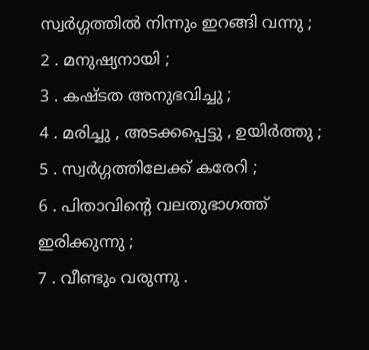സ്വർഗ്ഗത്തിൽ നിന്നും ഇറങ്ങി വന്നു ;
2 . മനുഷ്യനായി ;
3 . കഷ്ടത അനുഭവിച്ചു ;
4 . മരിച്ചു , അടക്കപ്പെട്ടു , ഉയിർത്തു ;
5 . സ്വർഗ്ഗത്തിലേക്ക് കരേറി ;
6 . പിതാവിൻ്റെ വലതുഭാഗത്ത് ഇരിക്കുന്നു ;
7 . വീണ്ടും വരുന്നു .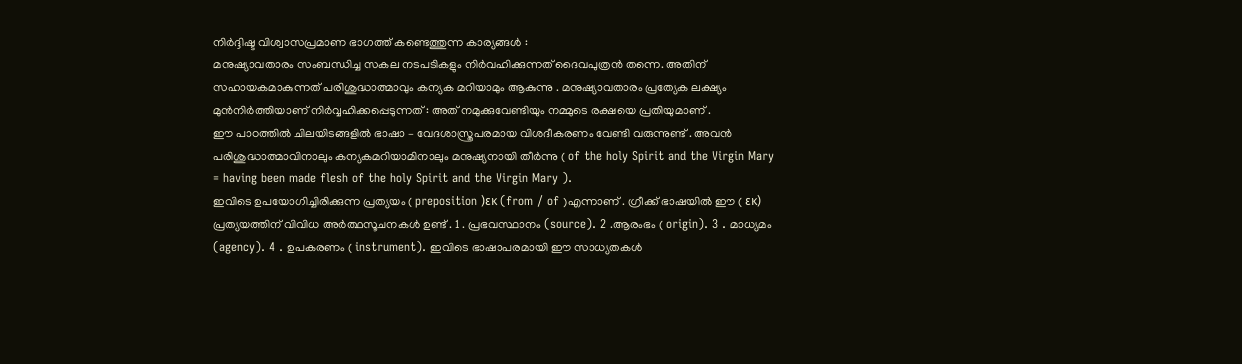നിർദ്ദിഷ്ട വിശ്വാസപ്രമാണ ഭാഗത്ത് കണ്ടെത്തുന്ന കാര്യങ്ങൾ :
മനുഷ്യാവതാരം സംബന്ധിച്ച സകല നടപടികളും നിർവഹിക്കുന്നത് ദൈവപുത്രൻ തന്നെ. അതിന് സഹായകമാകുന്നത് പരിശുദ്ധാത്മാവും കന്യക മറിയാമും ആകുന്നു . മനുഷ്യാവതാരം പ്രത്യേക ലക്ഷ്യം മുൻനിർത്തിയാണ് നിർവ്വഹിക്കപ്പെടുന്നത് : അത് നമുക്കുവേണ്ടിയും നമ്മുടെ രക്ഷയെ പ്രതിയുമാണ് .
ഈ പാഠത്തിൽ ചിലയിടങ്ങളിൽ ഭാഷാ – വേദശാസ്ത്രപരമായ വിശദീകരണം വേണ്ടി വരുന്നുണ്ട് . അവൻ പരിശുദ്ധാത്മാവിനാലും കന്യകമറിയാമിനാലും മനുഷ്യനായി തീർന്നു ( of the holy Spirit and the Virgin Mary = having been made flesh of the holy Spirit and the Virgin Mary ).
ഇവിടെ ഉപയോഗിച്ചിരിക്കുന്ന പ്രത്യയം ( preposition )εκ (from / of )എന്നാണ് . ഗ്രീക്ക് ഭാഷയിൽ ഈ ( εκ) പ്രത്യയത്തിന് വിവിധ അർത്ഥസൂചനകൾ ഉണ്ട് . 1 . പ്രഭവസ്ഥാനം (source). 2 .ആരംഭം ( origin). 3 . മാധ്യമം (agency). 4 . ഉപകരണം ( instrument). ഇവിടെ ഭാഷാപരമായി ഈ സാധ്യതകൾ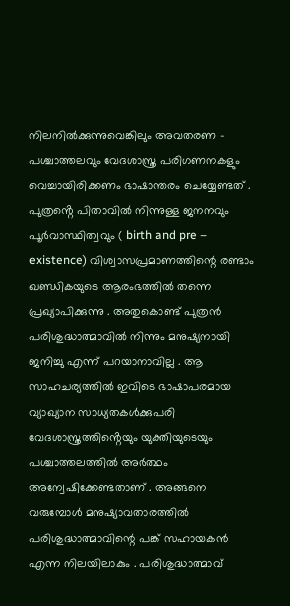നിലനിൽക്കുന്നുവെങ്കിലും അവതരണ – പശ്ചാത്തലവും വേദശാസ്ത്ര പരിഗണനകളും വെച്ചായിരിക്കണം ഭാഷാന്തരം ചെയ്യേണ്ടത് .
പുത്രൻ്റെ പിതാവിൽ നിന്നുള്ള ജനനവും പൂർവാസ്ഥിത്വവും ( birth and pre – existence) വിശ്വാസപ്രമാണത്തിന്റെ രണ്ടാം ഖണ്ഡികയുടെ ആരംഭത്തിൽ തന്നെ പ്രഖ്യാപിക്കുന്നു . അതുകൊണ്ട് പുത്രൻ പരിശുദ്ധാത്മാവിൽ നിന്നും മനുഷ്യനായി ജനിച്ചു എന്ന് പറയാനാവില്ല . ആ സാഹചര്യത്തിൽ ഇവിടെ ഭാഷാപരമായ വ്യാഖ്യാന സാധ്യതകൾക്കുപരി വേദശാസ്ത്രത്തിൻ്റെയും യുക്തിയുടെയും പശ്ചാത്തലത്തിൽ അർത്ഥം അന്വേഷിക്കേണ്ടതാണ് . അങ്ങനെ വരുമ്പോൾ മനുഷ്യാവതാരത്തിൽ പരിശുദ്ധാത്മാവിന്റെ പങ്ക് സഹായകൻ എന്ന നിലയിലാകും . പരിശുദ്ധാത്മാവ്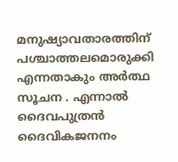മനുഷ്യാവതാരത്തിന് പശ്ചാത്തലമൊരുക്കി എന്നതാകും അർത്ഥ സൂചന . എന്നാൽ ദൈവപുത്രൻ ദൈവികജനനം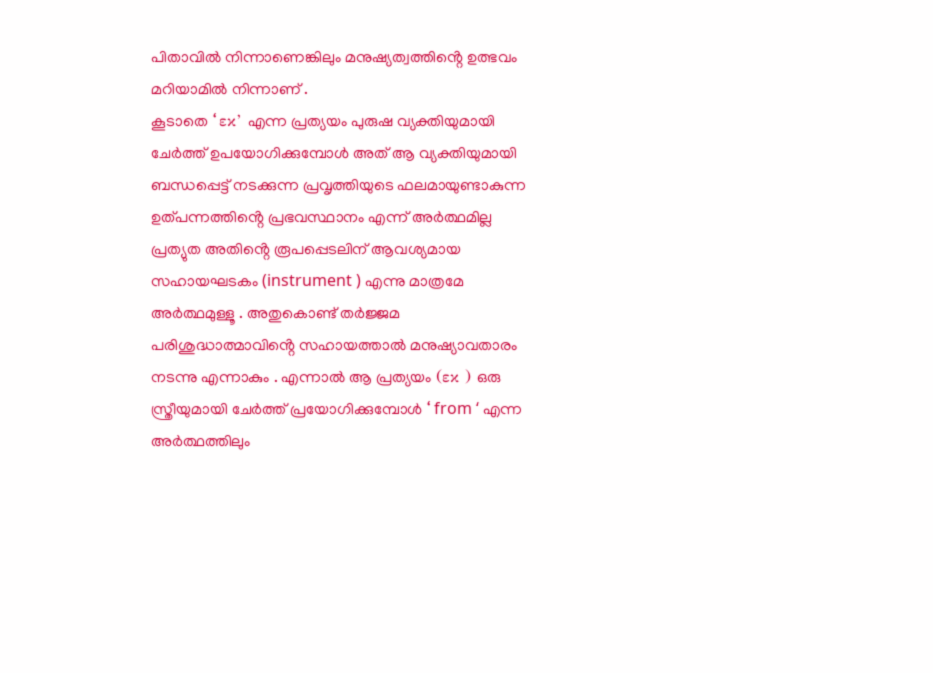പിതാവിൽ നിന്നാണെങ്കിലും മനുഷ്യത്വത്തിൻ്റെ ഉത്ഭവം മറിയാമിൽ നിന്നാണ് .
കൂടാതെ ‘ εκ’ എന്ന പ്രത്യയം പുരുഷ വ്യക്തിയുമായി ചേർത്ത് ഉപയോഗിക്കുമ്പോൾ അത് ആ വ്യക്തിയുമായി ബന്ധപ്പെട്ട് നടക്കുന്ന പ്രവൃത്തിയുടെ ഫലമായുണ്ടാകുന്ന ഉത്പന്നത്തിൻ്റെ പ്രഭവസ്ഥാനം എന്ന് അർത്ഥമില്ല പ്രത്യുത അതിൻ്റെ രൂപപ്പെടലിന് ആവശ്യമായ സഹായഘടകം (instrument ) എന്നു മാത്രമേ അർത്ഥമുള്ളൂ . അതുകൊണ്ട് തർജ്ജമ പരിശുദ്ധാത്മാവിൻ്റെ സഹായത്താൽ മനുഷ്യാവതാരം നടന്നു എന്നാകും . എന്നാൽ ആ പ്രത്യയം (εκ ) ഒരു സ്ത്രീയുമായി ചേർത്ത് പ്രയോഗിക്കുമ്പോൾ ‘ from ‘ എന്ന അർത്ഥത്തിലും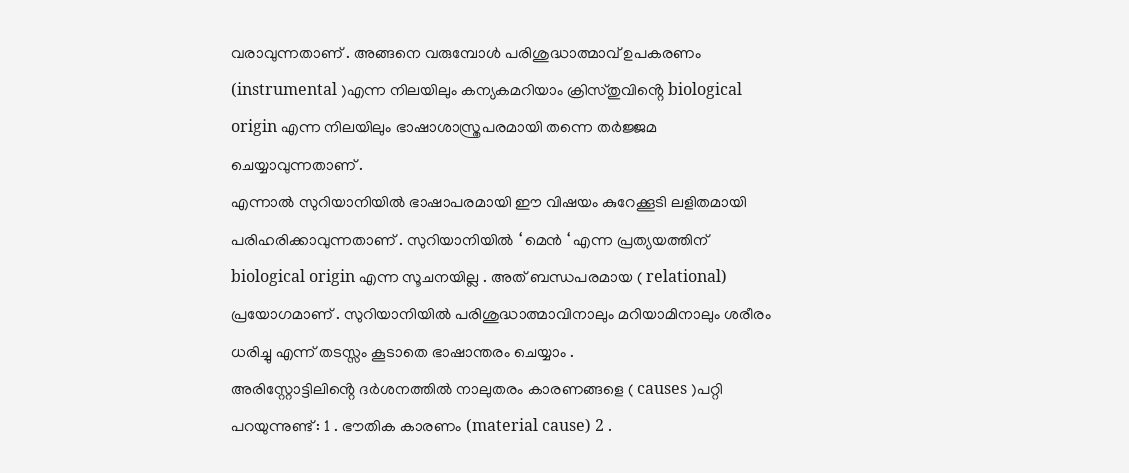വരാവുന്നതാണ് . അങ്ങനെ വരുമ്പോൾ പരിശുദ്ധാത്മാവ് ഉപകരണം (instrumental )എന്ന നിലയിലും കന്യകമറിയാം ക്രിസ്തുവിൻ്റെ biological origin എന്ന നിലയിലും ഭാഷാശാസ്ത്രപരമായി തന്നെ തർജ്ജമ ചെയ്യാവുന്നതാണ് .
എന്നാൽ സുറിയാനിയിൽ ഭാഷാപരമായി ഈ വിഷയം കുറേക്കൂടി ലളിതമായി പരിഹരിക്കാവുന്നതാണ് . സുറിയാനിയിൽ ‘ മെൻ ‘ എന്ന പ്രത്യയത്തിന് biological origin എന്ന സൂചനയില്ല . അത് ബന്ധപരമായ ( relational) പ്രയോഗമാണ് . സുറിയാനിയിൽ പരിശുദ്ധാത്മാവിനാലും മറിയാമിനാലും ശരീരം ധരിച്ചു എന്ന് തടസ്സം കൂടാതെ ഭാഷാന്തരം ചെയ്യാം .
അരിസ്റ്റോട്ടിലിൻ്റെ ദർശനത്തിൽ നാലുതരം കാരണങ്ങളെ ( causes )പറ്റി പറയുന്നുണ്ട് : 1 . ഭൗതിക കാരണം (material cause) 2 .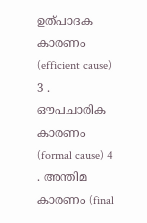ഉത്പാദക കാരണം (efficient cause) 3 . ഔപചാരിക കാരണം (formal cause) 4 . അന്തിമ കാരണം (final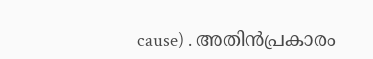cause) . അതിൻപ്രകാരം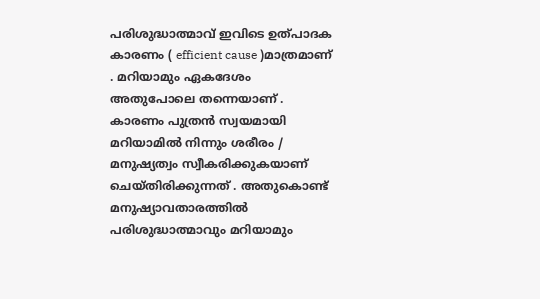പരിശുദ്ധാത്മാവ് ഇവിടെ ഉത്പാദക കാരണം ( efficient cause )മാത്രമാണ് . മറിയാമും ഏകദേശം അതുപോലെ തന്നെയാണ് . കാരണം പുത്രൻ സ്വയമായി മറിയാമിൽ നിന്നും ശരീരം / മനുഷ്യത്വം സ്വീകരിക്കുകയാണ് ചെയ്തിരിക്കുന്നത് . അതുകൊണ്ട് മനുഷ്യാവതാരത്തിൽ പരിശുദ്ധാത്മാവും മറിയാമും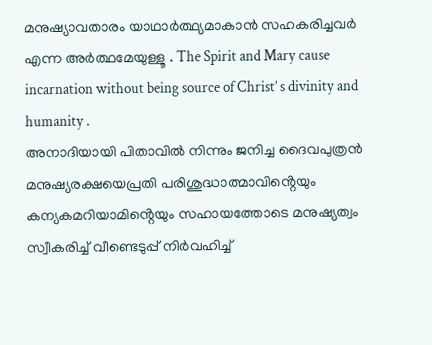മനുഷ്യാവതാരം യാഥാർത്ഥ്യമാകാൻ സഹകരിച്ചവർ എന്ന അർത്ഥമേയുള്ളൂ . The Spirit and Mary cause incarnation without being source of Christ’ s divinity and humanity .
അനാദിയായി പിതാവിൽ നിന്നും ജനിച്ച ദൈവപുത്രൻ മനുഷ്യരക്ഷയെപ്രതി പരിശുദ്ധാത്മാവിൻ്റെയും കന്യകമറിയാമിൻ്റെയും സഹായത്തോടെ മനുഷ്യത്വം സ്വീകരിച്ച് വീണ്ടെടുപ്പ് നിർവഹിച്ച്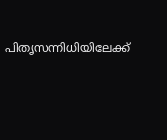പിതൃസന്നിധിയിലേക്ക്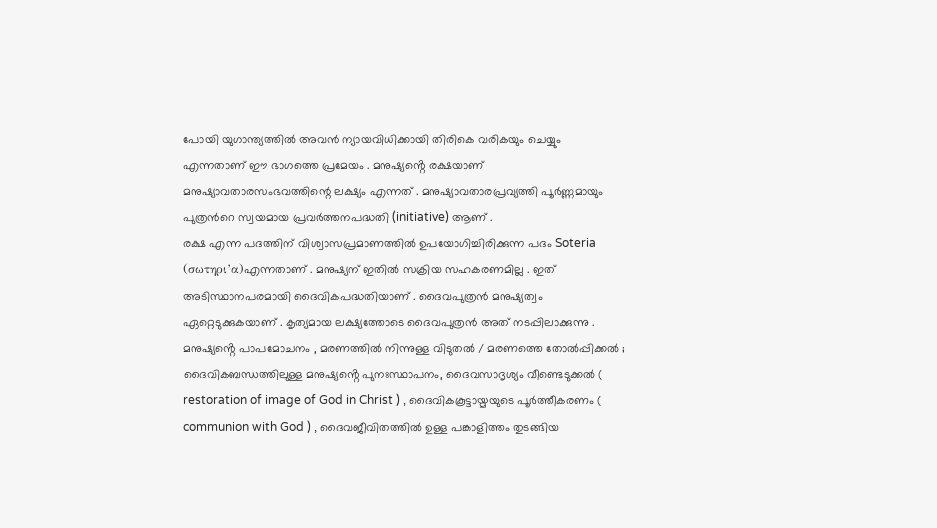പോയി യുഗാന്ത്യത്തിൽ അവൻ ന്യായവിധിക്കായി തിരികെ വരികയും ചെയ്യും എന്നതാണ് ഈ ഭാഗത്തെ പ്രമേയം . മനുഷ്യൻ്റെ രക്ഷയാണ് മനുഷ്യാവതാരസംഭവത്തിന്റെ ലക്ഷ്യം എന്നത് . മനുഷ്യാവതാരപ്രവ്യത്തി പൂർണ്ണമായും പുത്രൻറെ സ്വയമായ പ്രവർത്തനപദ്ധതി (initiative) ആണ് .
രക്ഷ എന്ന പദത്തിന് വിശ്വാസപ്രമാണത്തിൽ ഉപയോഗിച്ചിരിക്കുന്ന പദം Soteria (σωτηρι’α)എന്നതാണ് . മനുഷ്യന് ഇതിൽ സക്രിയ സഹകരണമില്ല . ഇത് അടിസ്ഥാനപരമായി ദൈവികപദ്ധതിയാണ് . ദൈവപുത്രൻ മനുഷ്യത്വം ഏറ്റെടുക്കുകയാണ് . കൃത്യമായ ലക്ഷ്യത്തോടെ ദൈവപുത്രൻ അത് നടപ്പിലാക്കുന്നു . മനുഷ്യൻ്റെ പാപമോചനം , മരണത്തിൽ നിന്നുള്ള വിടുതൽ / മരണത്തെ തോൽപ്പിക്കൽ ; ദൈവികബന്ധത്തിലുള്ള മനുഷ്യൻ്റെ പുനഃസ്ഥാപനം, ദൈവസാദൃശ്യം വീണ്ടെടുക്കൽ ( restoration of image of God in Christ ) , ദൈവികകൂട്ടായ്മയുടെ പൂർത്തീകരണം ( communion with God ) , ദൈവജീവിതത്തിൽ ഉള്ള പങ്കാളിത്തം തുടങ്ങിയ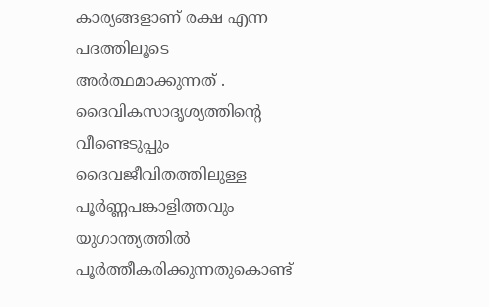കാര്യങ്ങളാണ് രക്ഷ എന്ന പദത്തിലൂടെ അർത്ഥമാക്കുന്നത് . ദൈവികസാദൃശ്യത്തിന്റെ വീണ്ടെടുപ്പും ദൈവജീവിതത്തിലുള്ള പൂർണ്ണപങ്കാളിത്തവും യുഗാന്ത്യത്തിൽ പൂർത്തീകരിക്കുന്നതുകൊണ്ട്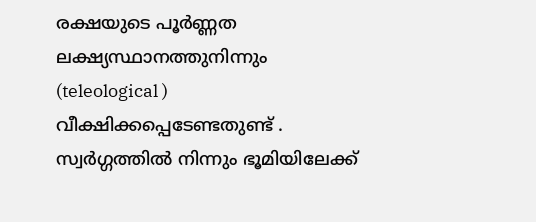രക്ഷയുടെ പൂർണ്ണത ലക്ഷ്യസ്ഥാനത്തുനിന്നും (teleological ) വീക്ഷിക്കപ്പെടേണ്ടതുണ്ട് .
സ്വർഗ്ഗത്തിൽ നിന്നും ഭൂമിയിലേക്ക്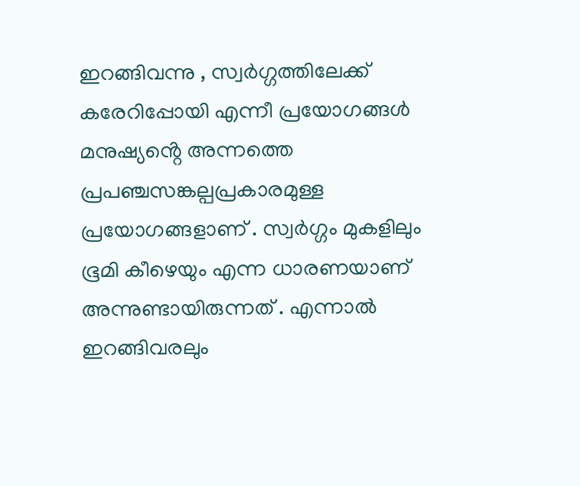ഇറങ്ങിവന്നു , സ്വർഗ്ഗത്തിലേക്ക് കരേറിപ്പോയി എന്നീ പ്രയോഗങ്ങൾ മനുഷ്യൻ്റെ അന്നത്തെ പ്രപഞ്ചസങ്കല്പപ്രകാരമുള്ള പ്രയോഗങ്ങളാണ് . സ്വർഗ്ഗം മുകളിലും ഭൂമി കീഴെയും എന്ന ധാരണയാണ് അന്നുണ്ടായിരുന്നത് . എന്നാൽ ഇറങ്ങിവരലും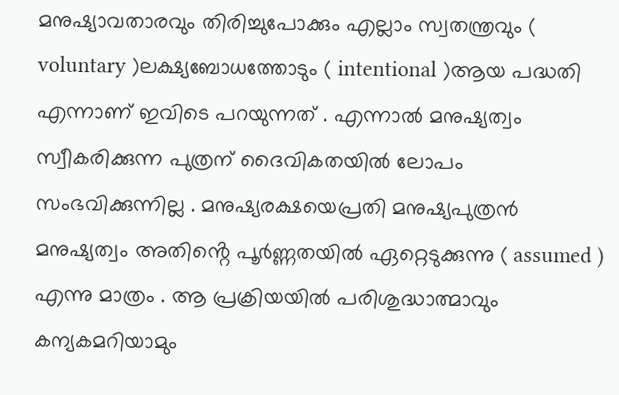മനുഷ്യാവതാരവും തിരിച്ചുപോക്കും എല്ലാം സ്വതന്ത്രവും ( voluntary )ലക്ഷ്യബോധത്തോടും ( intentional )ആയ പദ്ധതി എന്നാണ് ഇവിടെ പറയുന്നത് . എന്നാൽ മനുഷ്യത്വം സ്വീകരിക്കുന്ന പുത്രന് ദൈവികതയിൽ ലോപം സംഭവിക്കുന്നില്ല . മനുഷ്യരക്ഷയെപ്രതി മനുഷ്യപുത്രൻ മനുഷ്യത്വം അതിൻ്റെ പൂർണ്ണതയിൽ ഏറ്റെടുക്കുന്നു ( assumed ) എന്നു മാത്രം . ആ പ്രക്രിയയിൽ പരിശുദ്ധാത്മാവും കന്യകമറിയാമും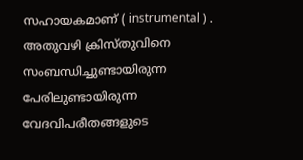സഹായകമാണ് ( instrumental ) .
അതുവഴി ക്രിസ്തുവിനെ സംബന്ധിച്ചുണ്ടായിരുന്ന പേരിലുണ്ടായിരുന്ന വേദവിപരീതങ്ങളുടെ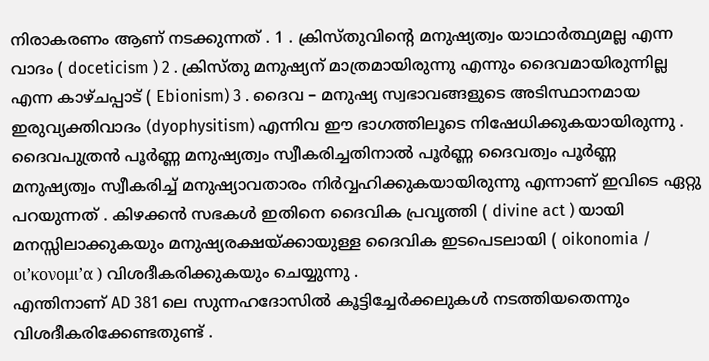നിരാകരണം ആണ് നടക്കുന്നത് . 1 . ക്രിസ്തുവിൻ്റെ മനുഷ്യത്വം യാഥാർത്ഥ്യമല്ല എന്ന വാദം ( doceticism ) 2 . ക്രിസ്തു മനുഷ്യന് മാത്രമായിരുന്നു എന്നും ദൈവമായിരുന്നില്ല എന്ന കാഴ്ചപ്പാട് ( Ebionism) 3 . ദൈവ – മനുഷ്യ സ്വഭാവങ്ങളുടെ അടിസ്ഥാനമായ ഇരുവ്യക്തിവാദം (dyophysitism) എന്നിവ ഈ ഭാഗത്തിലൂടെ നിഷേധിക്കുകയായിരുന്നു . ദൈവപുത്രൻ പൂർണ്ണ മനുഷ്യത്വം സ്വീകരിച്ചതിനാൽ പൂർണ്ണ ദൈവത്വം പൂർണ്ണ മനുഷ്യത്വം സ്വീകരിച്ച് മനുഷ്യാവതാരം നിർവ്വഹിക്കുകയായിരുന്നു എന്നാണ് ഇവിടെ ഏറ്റു പറയുന്നത് . കിഴക്കൻ സഭകൾ ഇതിനെ ദൈവിക പ്രവൃത്തി ( divine act ) യായി മനസ്സിലാക്കുകയും മനുഷ്യരക്ഷയ്ക്കായുള്ള ദൈവിക ഇടപെടലായി ( oikonomia / οι’κονομι’α ) വിശദീകരിക്കുകയും ചെയ്യുന്നു .
എന്തിനാണ് AD 381 ലെ സുന്നഹദോസിൽ കൂട്ടിച്ചേർക്കലുകൾ നടത്തിയതെന്നും വിശദീകരിക്കേണ്ടതുണ്ട് .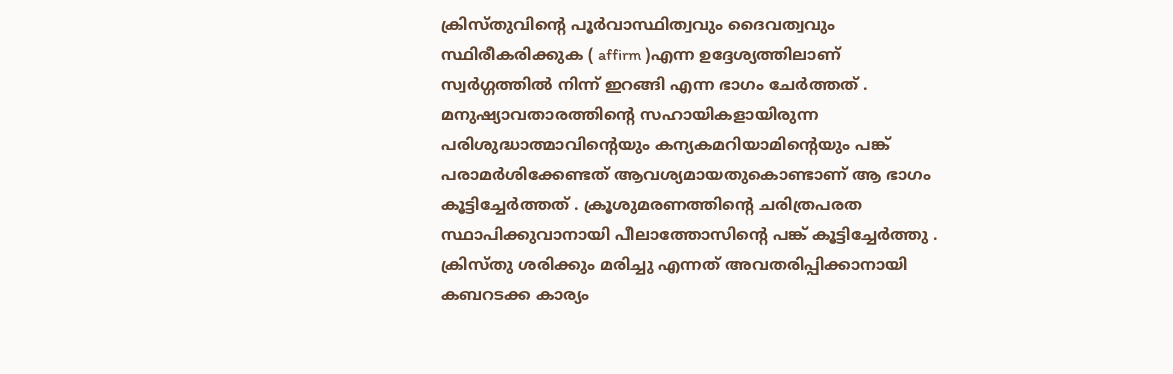ക്രിസ്തുവിൻ്റെ പൂർവാസ്ഥിത്വവും ദൈവത്വവും സ്ഥിരീകരിക്കുക ( affirm )എന്ന ഉദ്ദേശ്യത്തിലാണ് സ്വർഗ്ഗത്തിൽ നിന്ന് ഇറങ്ങി എന്ന ഭാഗം ചേർത്തത് . മനുഷ്യാവതാരത്തിന്റെ സഹായികളായിരുന്ന പരിശുദ്ധാത്മാവിൻ്റെയും കന്യകമറിയാമിൻ്റെയും പങ്ക് പരാമർശിക്കേണ്ടത് ആവശ്യമായതുകൊണ്ടാണ് ആ ഭാഗം കൂട്ടിച്ചേർത്തത് . ക്രൂശുമരണത്തിൻ്റെ ചരിത്രപരത സ്ഥാപിക്കുവാനായി പീലാത്തോസിന്റെ പങ്ക് കൂട്ടിച്ചേർത്തു . ക്രിസ്തു ശരിക്കും മരിച്ചു എന്നത് അവതരിപ്പിക്കാനായി കബറടക്ക കാര്യം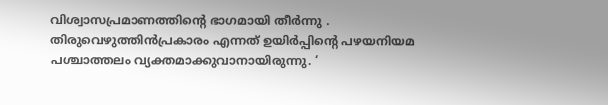വിശ്വാസപ്രമാണത്തിൻ്റെ ഭാഗമായി തീർന്നു . തിരുവെഴുത്തിൻപ്രകാരം എന്നത് ഉയിർപ്പിന്റെ പഴയനിയമ പശ്ചാത്തലം വ്യക്തമാക്കുവാനായിരുന്നു. ‘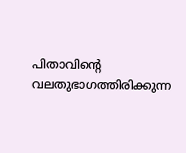പിതാവിൻ്റെ വലതുഭാഗത്തിരിക്കുന്ന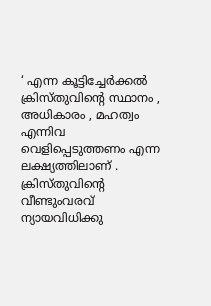‘ എന്ന കൂട്ടിച്ചേർക്കൽ ക്രിസ്തുവിൻ്റെ സ്ഥാനം , അധികാരം , മഹത്വം എന്നിവ വെളിപ്പെടുത്തണം എന്ന ലക്ഷ്യത്തിലാണ് . ക്രിസ്തുവിൻ്റെ വീണ്ടുംവരവ് ന്യായവിധിക്കു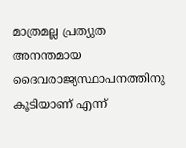മാത്രമല്ല പ്രത്യുത അനന്തമായ ദൈവരാജ്യസ്ഥാപനത്തിനു കൂടിയാണ് എന്ന്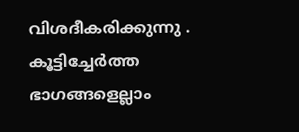വിശദീകരിക്കുന്നു . കൂട്ടിച്ചേർത്ത ഭാഗങ്ങളെല്ലാം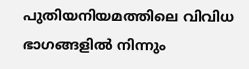പുതിയനിയമത്തിലെ വിവിധ ഭാഗങ്ങളിൽ നിന്നും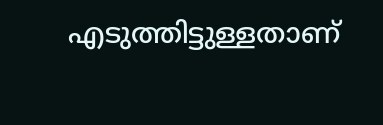എടുത്തിട്ടുള്ളതാണ്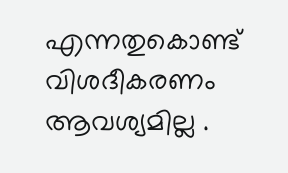എന്നതുകൊണ്ട് വിശദീകരണം ആവശ്യമില്ല .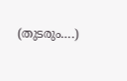(തുടരും….)